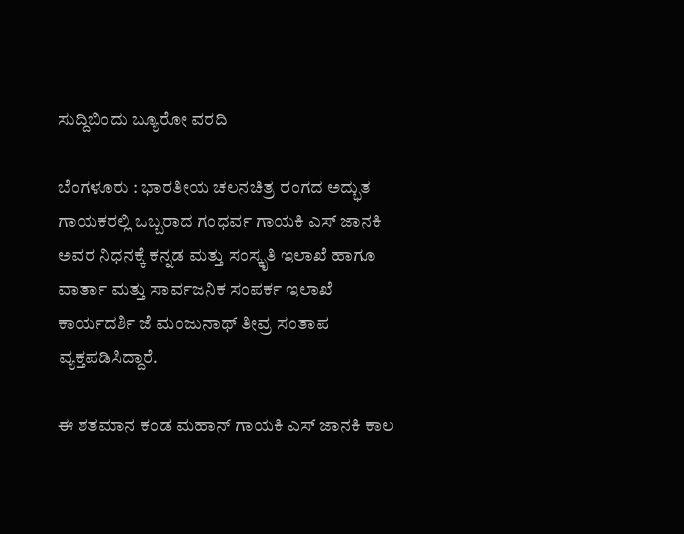ಸುದ್ದಿಬಿಂದು ಬ್ಯೂರೋ ವರದಿ

ಬೆಂಗಳೂರು : ಭಾರತೀಯ ಚಲನಚಿತ್ರ ರಂಗದ ಅದ್ಭುತ ಗಾಯಕರಲ್ಲಿ ಒಬ್ಬರಾದ ಗಂಧರ್ವ ಗಾಯಕಿ ಎಸ್ ಜಾನಕಿ ಅವರ ನಿಧನಕ್ಕೆ ಕನ್ನಡ ಮತ್ತು ಸಂಸ್ಕೃತಿ ಇಲಾಖೆ ಹಾಗೂ ವಾರ್ತಾ ಮತ್ತು ಸಾರ್ವಜನಿಕ ಸಂಪರ್ಕ ಇಲಾಖೆ ಕಾರ್ಯದರ್ಶಿ ಜೆ ಮಂಜುನಾಥ್ ತೀವ್ರ ಸಂತಾಪ ವ್ಯಕ್ತಪಡಿಸಿದ್ದಾರೆ.

ಈ ಶತಮಾನ ಕಂಡ ಮಹಾನ್ ಗಾಯಕಿ ಎಸ್ ಜಾನಕಿ ಕಾಲ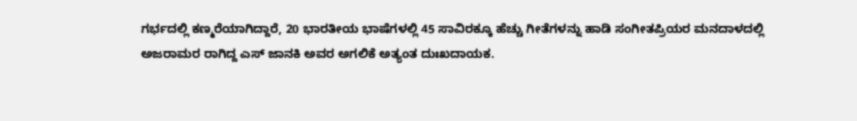ಗರ್ಭದಲ್ಲಿ ಕಣ್ಮರೆಯಾಗಿದ್ದಾರೆ, 20 ಭಾರತೀಯ ಭಾಷೆಗಳಲ್ಲಿ 45 ಸಾವಿರಕ್ಕೂ ಹೆಚ್ಚು ಗೀತೆಗಳನ್ನು ಹಾಡಿ ಸಂಗೀತಪ್ರಿಯರ ಮನದಾಳದಲ್ಲಿ ಅಜರಾಮರ ರಾಗಿದ್ದ ಎಸ್ ಜಾನಕಿ ಅವರ ಅಗಲಿಕೆ ಅತ್ಯಂತ ದುಃಖದಾಯಕ.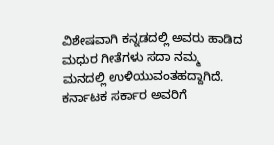ವಿಶೇಷವಾಗಿ ಕನ್ನಡದಲ್ಲಿ ಅವರು ಹಾಡಿದ ಮಧುರ ಗೀತೆಗಳು ಸದಾ ನಮ್ಮ ಮನದಲ್ಲಿ ಉಳಿಯುವಂತಹದ್ದಾಗಿದೆ. ಕರ್ನಾಟಕ ಸರ್ಕಾರ ಅವರಿಗೆ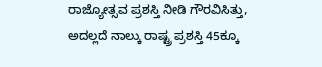ರಾಜ್ಯೋತ್ಸವ ಪ್ರಶಸ್ತಿ ನೀಡಿ ಗೌರವಿಸಿತ್ತು, ಅದಲ್ಲದೆ ನಾಲ್ಕು ರಾಷ್ಟ್ರ ಪ್ರಶಸ್ತಿ 45ಕ್ಕೂ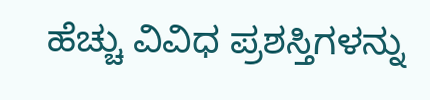ಹೆಚ್ಚು ವಿವಿಧ ಪ್ರಶಸ್ತಿಗಳನ್ನು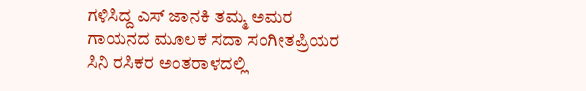ಗಳಿಸಿದ್ದ ಎಸ್ ಜಾನಕಿ ತಮ್ಮ ಅಮರ ಗಾಯನದ ಮೂಲಕ ಸದಾ ಸಂಗೀತಪ್ರಿಯರ ಸಿನಿ ರಸಿಕರ ಅಂತರಾಳದಲ್ಲಿ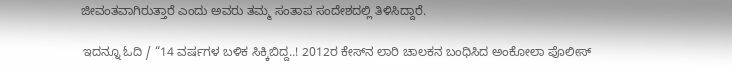ಜೀವಂತವಾಗಿರುತ್ತಾರೆ ಎಂದು ಅವರು ತಮ್ಮ ಸಂತಾಪ ಸಂದೇಶದಲ್ಲಿ ತಿಳಿಸಿದ್ದಾರೆ.

 ಇದನ್ನೂ ಓದಿ / “14 ವರ್ಷಗಳ ಬಳಿಕ ಸಿಕ್ಕಿಬಿದ್ದ..! 2012ರ ಕೇಸ್‌ನ ಲಾರಿ ಚಾಲಕನ ಬಂಧಿಸಿದ ಅಂಕೋಲಾ ಪೊಲೀಸ್